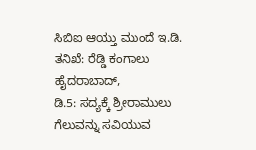ಸಿಬಿಐ ಆಯ್ತು ಮುಂದೆ ಇ.ಡಿ. ತನಿಖೆ: ರೆಡ್ಡಿ ಕಂಗಾಲು
ಹೈದರಾಬಾದ್,
ಡಿ.5: ಸದ್ಯಕ್ಕೆ ಶ್ರೀರಾಮುಲು ಗೆಲುವನ್ನು ಸವಿಯುವ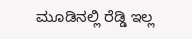ಮೂಡಿನಲ್ಲಿ ರೆಡ್ಡಿ ಇಲ್ಲ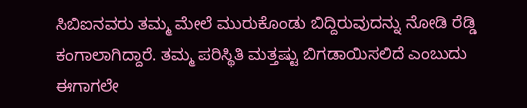ಸಿಬಿಐನವರು ತಮ್ಮ ಮೇಲೆ ಮುರುಕೊಂಡು ಬಿದ್ದಿರುವುದನ್ನು ನೋಡಿ ರೆಡ್ಡಿ ಕಂಗಾಲಾಗಿದ್ದಾರೆ. ತಮ್ಮ ಪರಿಸ್ಥಿತಿ ಮತ್ತಷ್ಟು ಬಿಗಡಾಯಿಸಲಿದೆ ಎಂಬುದು ಈಗಾಗಲೇ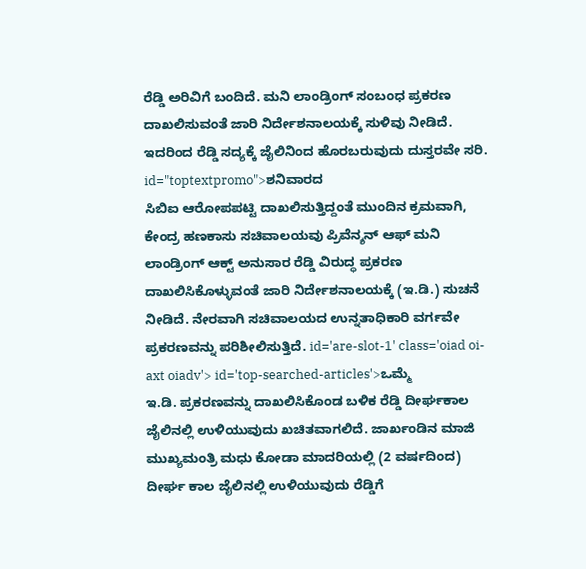ರೆಡ್ಡಿ ಅರಿವಿಗೆ ಬಂದಿದೆ. ಮನಿ ಲಾಂಡ್ರಿಂಗ್ ಸಂಬಂಧ ಪ್ರಕರಣ ದಾಖಲಿಸುವಂತೆ ಜಾರಿ ನಿರ್ದೇಶನಾಲಯಕ್ಕೆ ಸುಳಿವು ನೀಡಿದೆ. ಇದರಿಂದ ರೆಡ್ಡಿ ಸದ್ಯಕ್ಕೆ ಜೈಲಿನಿಂದ ಹೊರಬರುವುದು ದುಸ್ತರವೇ ಸರಿ. id="toptextpromo">ಶನಿವಾರದ
ಸಿಬಿಐ ಆರೋಪಪಟ್ಟಿ ದಾಖಲಿಸುತ್ತಿದ್ದಂತೆ ಮುಂದಿನ ಕ್ರಮವಾಗಿ, ಕೇಂದ್ರ ಹಣಕಾಸು ಸಚಿವಾಲಯವು ಪ್ರಿವೆನ್ಶನ್ ಆಫ್ ಮನಿ ಲಾಂಡ್ರಿಂಗ್ ಆಕ್ಟ್ ಅನುಸಾರ ರೆಡ್ಡಿ ವಿರುದ್ಧ ಪ್ರಕರಣ ದಾಖಲಿಸಿಕೊಳ್ಳುವಂತೆ ಜಾರಿ ನಿರ್ದೇಶನಾಲಯಕ್ಕೆ (ಇ.ಡಿ.) ಸುಚನೆ ನೀಡಿದೆ. ನೇರವಾಗಿ ಸಚಿವಾಲಯದ ಉನ್ನತಾಧಿಕಾರಿ ವರ್ಗವೇ ಪ್ರಕರಣವನ್ನು ಪರಿಶೀಲಿಸುತ್ತಿದೆ. id='are-slot-1' class='oiad oi-axt oiadv'> id='top-searched-articles'>ಒಮ್ಮೆ
ಇ.ಡಿ. ಪ್ರಕರಣವನ್ನು ದಾಖಲಿಸಿಕೊಂಡ ಬಳಿಕ ರೆಡ್ಡಿ ದೀರ್ಘಕಾಲ ಜೈಲಿನಲ್ಲಿ ಉಳಿಯುವುದು ಖಚಿತವಾಗಲಿದೆ. ಜಾರ್ಖಂಡಿನ ಮಾಜಿ ಮುಖ್ಯಮಂತ್ರಿ ಮಧು ಕೋಡಾ ಮಾದರಿಯಲ್ಲಿ (2 ವರ್ಷದಿಂದ) ದೀರ್ಘ ಕಾಲ ಜೈಲಿನಲ್ಲಿ ಉಳಿಯುವುದು ರೆಡ್ಡಿಗೆ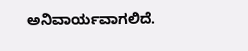ಅನಿವಾರ್ಯವಾಗಲಿದೆ.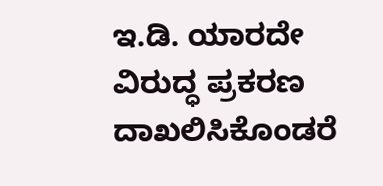ಇ.ಡಿ. ಯಾರದೇ ವಿರುದ್ಧ ಪ್ರಕರಣ ದಾಖಲಿಸಿಕೊಂಡರೆ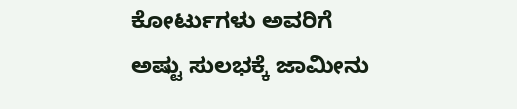ಕೋರ್ಟುಗಳು ಅವರಿಗೆ ಅಷ್ಟು ಸುಲಭಕ್ಕೆ ಜಾಮೀನು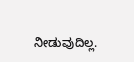ನೀಡುವುದಿಲ್ಲ.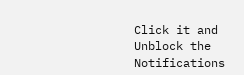Click it and Unblock the Notifications